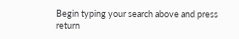Begin typing your search above and press return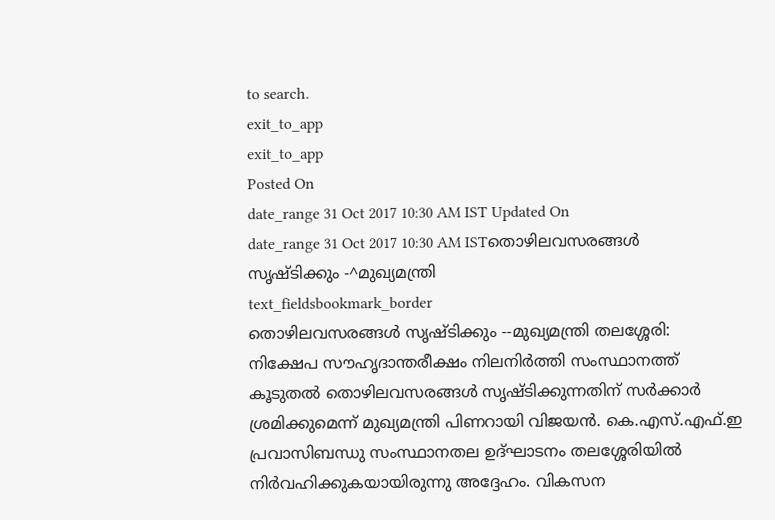to search.
exit_to_app
exit_to_app
Posted On
date_range 31 Oct 2017 10:30 AM IST Updated On
date_range 31 Oct 2017 10:30 AM ISTതൊഴിലവസരങ്ങൾ സൃഷ്ടിക്കും -^മുഖ്യമന്ത്രി
text_fieldsbookmark_border
തൊഴിലവസരങ്ങൾ സൃഷ്ടിക്കും --മുഖ്യമന്ത്രി തലശ്ശേരി: നിക്ഷേപ സൗഹൃദാന്തരീക്ഷം നിലനിർത്തി സംസ്ഥാനത്ത് കൂടുതൽ തൊഴിലവസരങ്ങൾ സൃഷ്ടിക്കുന്നതിന് സർക്കാർ ശ്രമിക്കുമെന്ന് മുഖ്യമന്ത്രി പിണറായി വിജയൻ. കെ.എസ്.എഫ്.ഇ പ്രവാസിബന്ധു സംസ്ഥാനതല ഉദ്ഘാടനം തലശ്ശേരിയിൽ നിർവഹിക്കുകയായിരുന്നു അദ്ദേഹം. വികസന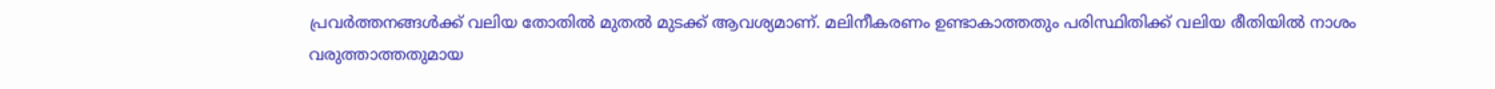പ്രവർത്തനങ്ങൾക്ക് വലിയ തോതിൽ മുതൽ മുടക്ക് ആവശ്യമാണ്. മലിനീകരണം ഉണ്ടാകാത്തതും പരിസ്ഥിതിക്ക് വലിയ രീതിയിൽ നാശം വരുത്താത്തതുമായ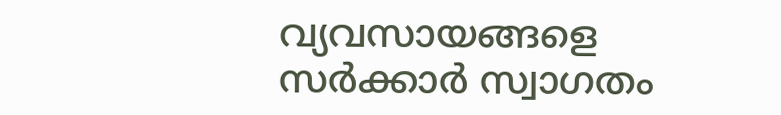വ്യവസായങ്ങളെ സർക്കാർ സ്വാഗതം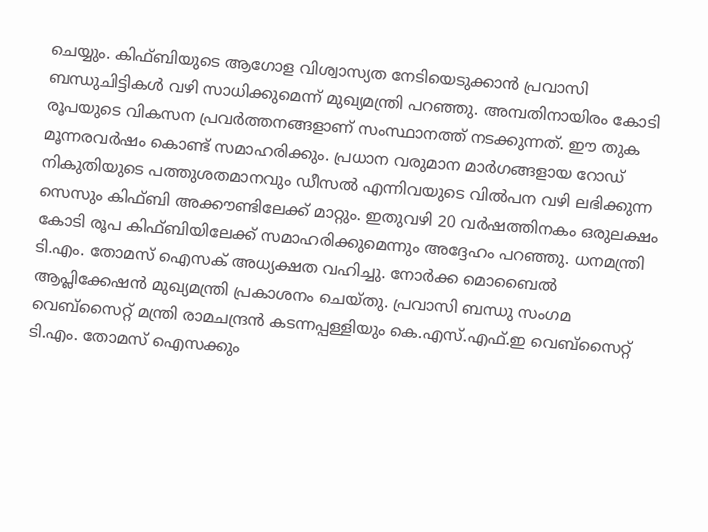ചെയ്യും. കിഫ്ബിയുടെ ആഗോള വിശ്വാസ്യത നേടിയെടുക്കാൻ പ്രവാസി ബന്ധുചിട്ടികൾ വഴി സാധിക്കുമെന്ന് മുഖ്യമന്ത്രി പറഞ്ഞു. അമ്പതിനായിരം കോടി രൂപയുടെ വികസന പ്രവർത്തനങ്ങളാണ് സംസ്ഥാനത്ത് നടക്കുന്നത്. ഈ തുക മൂന്നരവർഷം കൊണ്ട് സമാഹരിക്കും. പ്രധാന വരുമാന മാർഗങ്ങളായ റോഡ് നികുതിയുടെ പത്തുശതമാനവും ഡീസൽ എന്നിവയുടെ വിൽപന വഴി ലഭിക്കുന്ന സെസും കിഫ്ബി അക്കൗണ്ടിലേക്ക് മാറ്റും. ഇതുവഴി 20 വർഷത്തിനകം ഒരുലക്ഷം കോടി രൂപ കിഫ്ബിയിലേക്ക് സമാഹരിക്കുമെന്നും അദ്ദേഹം പറഞ്ഞു. ധനമന്ത്രി ടി.എം. തോമസ് ഐസക് അധ്യക്ഷത വഹിച്ചു. നോർക്ക മൊബൈൽ ആപ്ലിക്കേഷൻ മുഖ്യമന്ത്രി പ്രകാശനം ചെയ്തു. പ്രവാസി ബന്ധു സംഗമ വെബ്സൈറ്റ് മന്ത്രി രാമചന്ദ്രൻ കടന്നപ്പള്ളിയും കെ.എസ്.എഫ്.ഇ വെബ്സൈറ്റ് ടി.എം. തോമസ് ഐസക്കും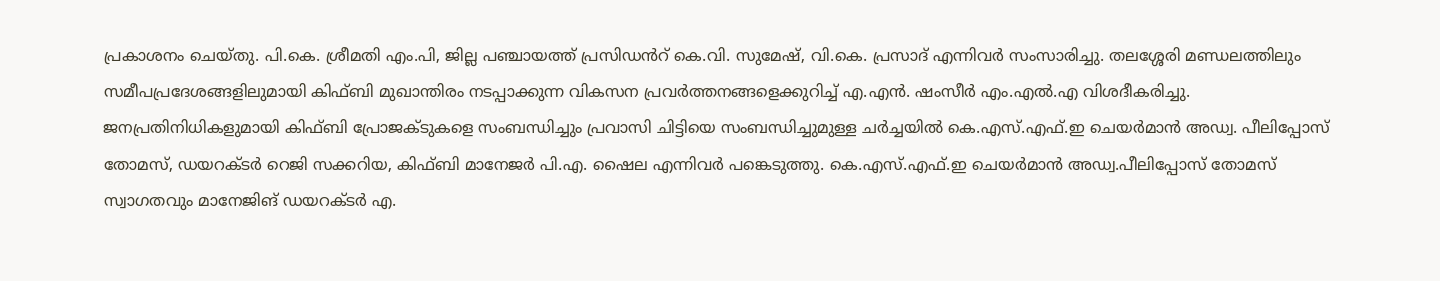പ്രകാശനം ചെയ്തു. പി.കെ. ശ്രീമതി എം.പി, ജില്ല പഞ്ചായത്ത് പ്രസിഡൻറ് കെ.വി. സുമേഷ്, വി.കെ. പ്രസാദ് എന്നിവർ സംസാരിച്ചു. തലശ്ശേരി മണ്ഡലത്തിലും സമീപപ്രദേശങ്ങളിലുമായി കിഫ്ബി മുഖാന്തിരം നടപ്പാക്കുന്ന വികസന പ്രവർത്തനങ്ങളെക്കുറിച്ച് എ.എൻ. ഷംസീർ എം.എൽ.എ വിശദീകരിച്ചു. ജനപ്രതിനിധികളുമായി കിഫ്ബി പ്രോജക്ടുകളെ സംബന്ധിച്ചും പ്രവാസി ചിട്ടിയെ സംബന്ധിച്ചുമുള്ള ചർച്ചയിൽ കെ.എസ്.എഫ്.ഇ ചെയർമാൻ അഡ്വ. പീലിപ്പോസ് തോമസ്, ഡയറക്ടർ റെജി സക്കറിയ, കിഫ്ബി മാനേജർ പി.എ. ഷൈല എന്നിവർ പങ്കെടുത്തു. കെ.എസ്.എഫ്.ഇ ചെയർമാൻ അഡ്വ.പീലിപ്പോസ് തോമസ് സ്വാഗതവും മാനേജിങ് ഡയറക്ടർ എ.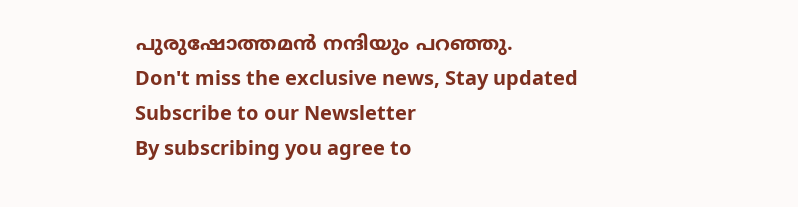പുരുഷോത്തമൻ നന്ദിയും പറഞ്ഞു.
Don't miss the exclusive news, Stay updated
Subscribe to our Newsletter
By subscribing you agree to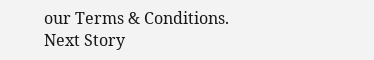our Terms & Conditions.
Next Story